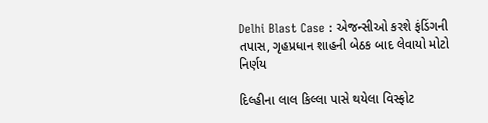Delhi Blast Case : એજન્સીઓ કરશે ફંડિંગની તપાસ, ગૃહપ્રધાન શાહની બેઠક બાદ લેવાયો મોટો નિર્ણય

દિલ્હીના લાલ કિલ્લા પાસે થયેલા વિસ્ફોટ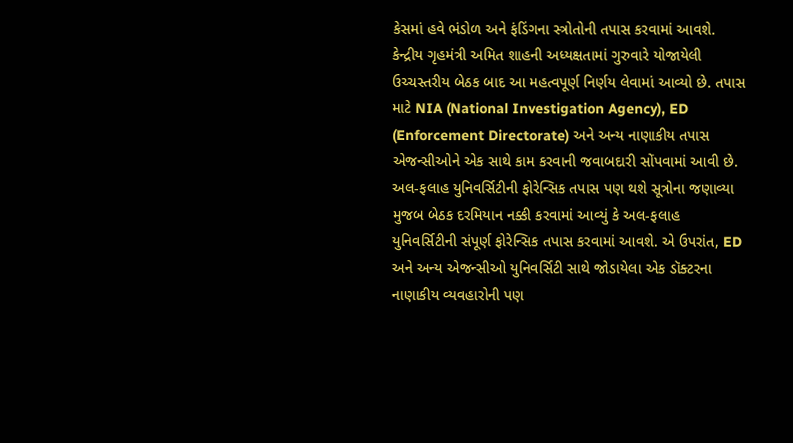કેસમાં હવે ભંડોળ અને ફંડિંગના સ્ત્રોતોની તપાસ કરવામાં આવશે. કેન્દ્રીય ગૃહમંત્રી અમિત શાહની અધ્યક્ષતામાં ગુરુવારે યોજાયેલી ઉચ્ચસ્તરીય બેઠક બાદ આ મહત્વપૂર્ણ નિર્ણય લેવામાં આવ્યો છે. તપાસ માટે NIA (National Investigation Agency), ED (Enforcement Directorate) અને અન્ય નાણાકીય તપાસ એજન્સીઓને એક સાથે કામ કરવાની જવાબદારી સોંપવામાં આવી છે. અલ-ફલાહ યુનિવર્સિટીની ફોરેન્સિક તપાસ પણ થશે સૂત્રોના જણાવ્યા મુજબ બેઠક દરમિયાન નક્કી કરવામાં આવ્યું કે અલ-ફલાહ યુનિવર્સિટીની સંપૂર્ણ ફોરેન્સિક તપાસ કરવામાં આવશે. એ ઉપરાંત, ED અને અન્ય એજન્સીઓ યુનિવર્સિટી સાથે જોડાયેલા એક ડૉક્ટરના નાણાકીય વ્યવહારોની પણ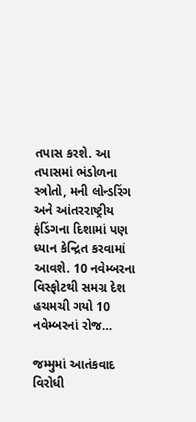તપાસ કરશે. આ તપાસમાં ભંડોળના સ્ત્રોતો, મની લોન્ડરિંગ અને આંતરરાષ્ટ્રીય ફંડિંગના દિશામાં પણ ધ્યાન કેન્દ્રિત કરવામાં આવશે. 10 નવેમ્બરના વિસ્ફોટથી સમગ્ર દેશ હચમચી ગયો 10 નવેમ્બરનાં રોજ…

જમ્મુમાં આતંકવાદ વિરોધી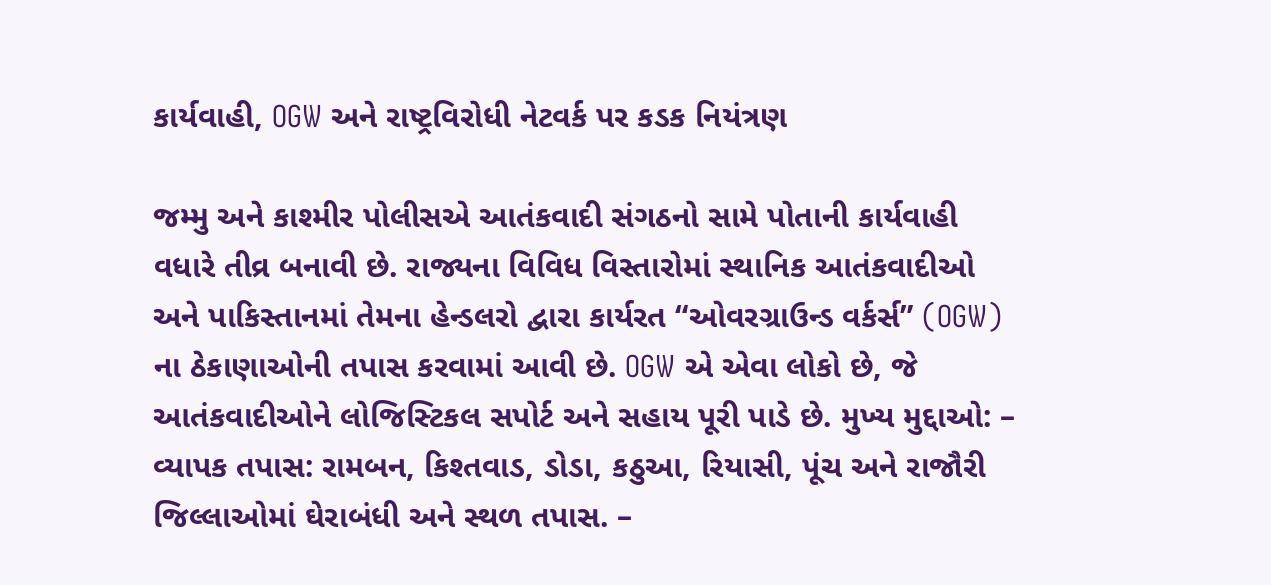કાર્યવાહી, OGW અને રાષ્ટ્રવિરોધી નેટવર્ક પર કડક નિયંત્રણ

જમ્મુ અને કાશ્મીર પોલીસએ આતંકવાદી સંગઠનો સામે પોતાની કાર્યવાહી વધારે તીવ્ર બનાવી છે. રાજ્યના વિવિધ વિસ્તારોમાં સ્થાનિક આતંકવાદીઓ અને પાકિસ્તાનમાં તેમના હેન્ડલરો દ્વારા કાર્યરત “ઓવરગ્રાઉન્ડ વર્કર્સ” (OGW) ના ઠેકાણાઓની તપાસ કરવામાં આવી છે. OGW એ એવા લોકો છે, જે આતંકવાદીઓને લોજિસ્ટિકલ સપોર્ટ અને સહાય પૂરી પાડે છે. મુખ્ય મુદ્દાઓ: – વ્યાપક તપાસ: રામબન, કિશ્તવાડ, ડોડા, કઠુઆ, રિયાસી, પૂંચ અને રાજૌરી જિલ્લાઓમાં ઘેરાબંધી અને સ્થળ તપાસ. –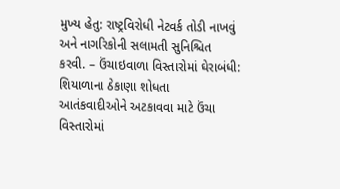મુખ્‍ય હેતુ: રાષ્ટ્રવિરોધી નેટવર્ક તોડી નાખવું અને નાગરિકોની સલામતી સુનિશ્ચિત કરવી. – ઉંચાઇવાળા વિસ્તારોમાં ઘેરાબંધી: શિયાળાના ઠેકાણા શોધતા આતંકવાદીઓને અટકાવવા માટે ઉંચા વિસ્તારોમાં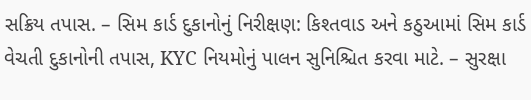સક્રિય તપાસ. – સિમ કાર્ડ દુકાનોનું નિરીક્ષણ: કિશ્તવાડ અને કઠુઆમાં સિમ કાર્ડ વેચતી દુકાનોની તપાસ, KYC નિયમોનું પાલન સુનિશ્ચિત કરવા માટે. – સુરક્ષા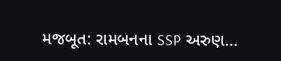મજબૂત: રામબનના SSP અરુણ…